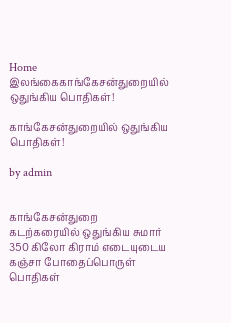Home இலங்கைகாங்கேசன்துறையில் ஒதுங்கிய பொதிகள்!

காங்கேசன்துறையில் ஒதுங்கிய பொதிகள்!

by admin


காங்கேசன்துறை கடற்கரையில் ஒதுங்கிய சுமார் 350 கிலோ கிராம் எடையுடைய கஞ்சா போதைப்பொருள் பொதிகள்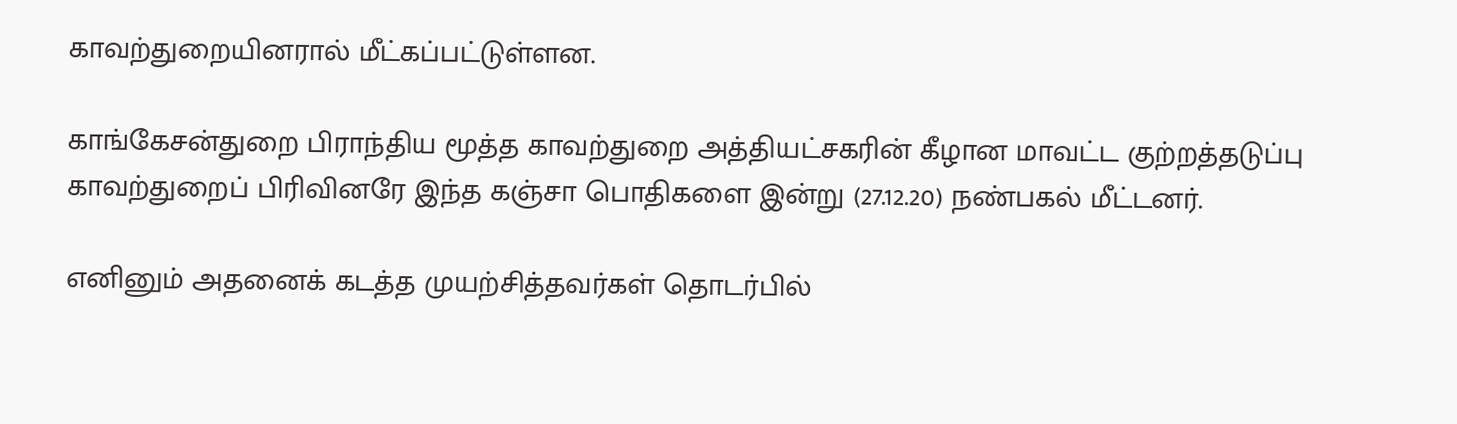காவற்துறையினரால் மீட்கப்பட்டுள்ளன.

காங்கேசன்துறை பிராந்திய மூத்த காவற்துறை அத்தியட்சகரின் கீழான மாவட்ட குற்றத்தடுப்பு காவற்துறைப் பிரிவினரே இந்த கஞ்சா பொதிகளை இன்று (27.12.20) நண்பகல் மீட்டனர்.

எனினும் அதனைக் கடத்த முயற்சித்தவர்கள் தொடர்பில்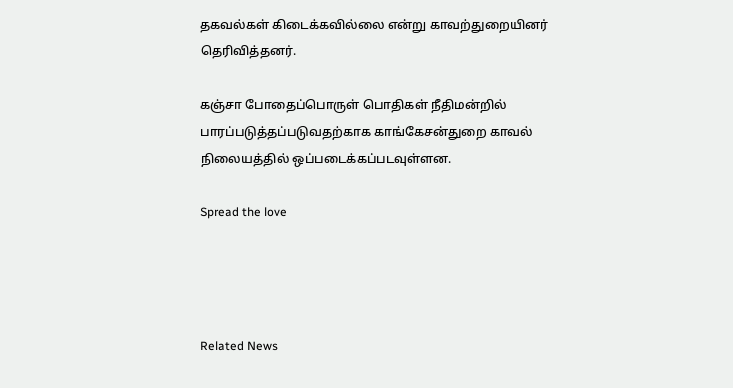தகவல்கள் கிடைக்கவில்லை என்று காவற்துறையினர் தெரிவித்தனர்.

கஞ்சா போதைப்பொருள் பொதிகள் நீதிமன்றில் பாரப்படுத்தப்படுவதற்காக காங்கேசன்துறை காவல் நிலையத்தில் ஒப்படைக்கப்படவுள்ளன.

Spread the love




Related News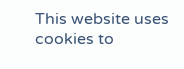This website uses cookies to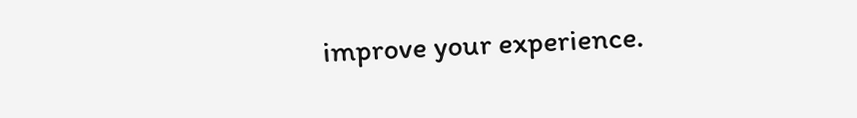improve your experience.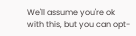We'll assume you're ok with this, but you can opt-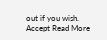out if you wish. Accept Read More